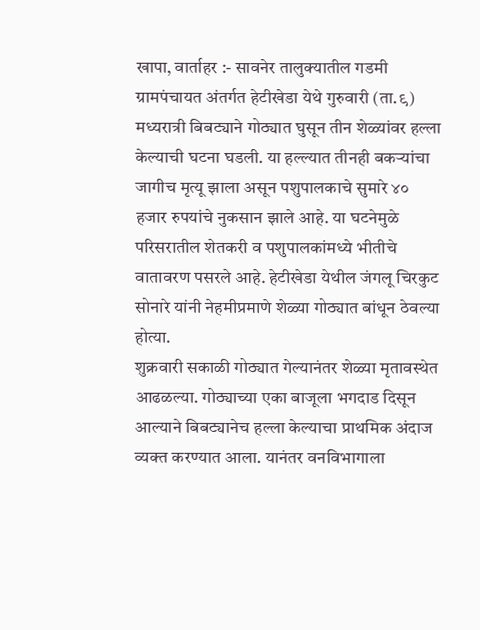खापा, वार्ताहर :- सावनेर तालुक्यातील गडमी ग्रामपंचायत अंतर्गत हेटीखेडा येथे गुरुवारी (ता.९) मध्यरात्री बिबट्याने गोठ्यात घुसून तीन शेळ्यांवर हल्ला केल्याची घटना घडली. या हल्ल्यात तीनही बकऱ्यांचा जागीच मृत्यू झाला असून पशुपालकाचे सुमारे ४० हजार रुपयांचे नुकसान झाले आहे. या घटनेमुळे परिसरातील शेतकरी व पशुपालकांमध्ये भीतीचे वातावरण पसरले आहे. हेटीखेडा येथील जंगलू चिरकुट सोनारे यांनी नेहमीप्रमाणे शेळ्या गोठ्यात बांधून ठेवल्या होत्या.
शुक्रवारी सकाळी गोठ्यात गेल्यानंतर शेळ्या मृतावस्थेत आढळल्या. गोठ्याच्या एका बाजूला भगदाड दिसून आल्याने बिबट्यानेच हल्ला केल्याचा प्राथमिक अंदाज व्यक्त करण्यात आला. यानंतर वनविभागाला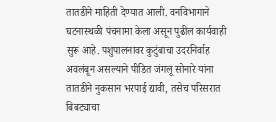तातडीने माहिती देण्यात आली. वनविभागाने घटनास्थळी पंचनामा केला असून पुढील कार्यवाही सुरू आहे. पशुपालनावर कुटुंबाचा उदरनिर्वाह अवलंबून असल्याने पीडित जंगलू सोनारे यांना तातडीने नुकसान भरपाई द्यावी, तसेच परिसरात बिबट्याचा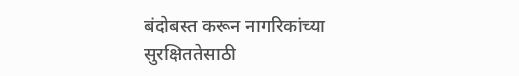बंदोबस्त करून नागरिकांच्या सुरक्षिततेसाठी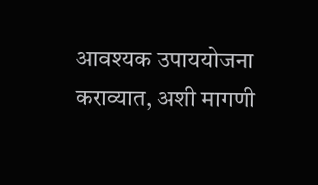आवश्यक उपाययोजना कराव्यात, अशी मागणी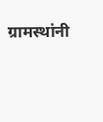ग्रामस्थांनी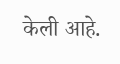केली आहे.